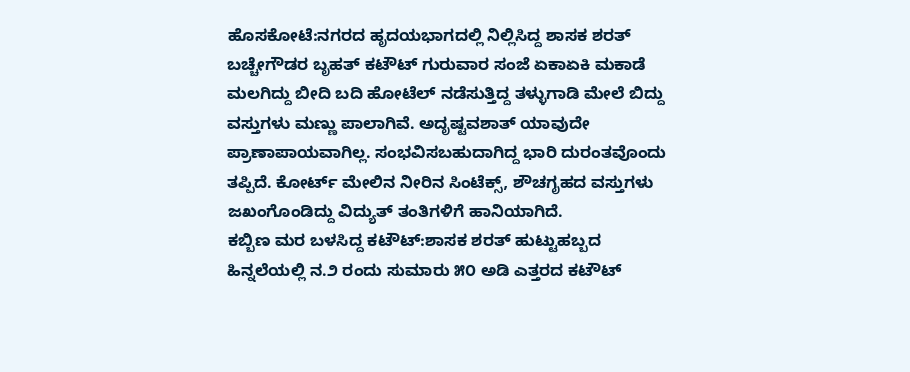ಹೊಸಕೋಟೆ:ನಗರದ ಹೃದಯಭಾಗದಲ್ಲಿ ನಿಲ್ಲಿಸಿದ್ದ ಶಾಸಕ ಶರತ್ ಬಚ್ಚೇಗೌಡರ ಬೃಹತ್ ಕಟೌಟ್ ಗುರುವಾರ ಸಂಜೆ ಏಕಾಏಕಿ ಮಕಾಡೆ ಮಲಗಿದ್ದು ಬೀದಿ ಬದಿ ಹೋಟೆಲ್ ನಡೆಸುತ್ತಿದ್ದ ತಳ್ಳುಗಾಡಿ ಮೇಲೆ ಬಿದ್ದು ವಸ್ತುಗಳು‌ ಮಣ್ಣು ಪಾಲಾಗಿವೆ. ಅದೃಷ್ಟವಶಾತ್ ಯಾವುದೇ ಪ್ರಾಣಾಪಾಯವಾಗಿಲ್ಲ. ಸಂಭವಿಸಬಹುದಾಗಿದ್ದ ಭಾರಿ ದುರಂತವೊಂದು ತಪ್ಪಿದೆ. ಕೋರ್ಟ್ ಮೇಲಿನ ನೀರಿನ ಸಿಂಟೆಕ್ಸ್, ಶೌಚಗೃಹದ ವಸ್ತುಗಳು ಜಖಂಗೊಂಡಿದ್ದು ವಿದ್ಯುತ್ ತಂತಿಗಳಿಗೆ ಹಾನಿಯಾಗಿದೆ.
ಕಬ್ಬಿಣ ಮರ ಬಳಸಿದ್ದ ಕಟೌಟ್:ಶಾಸಕ ಶರತ್ ಹುಟ್ಟುಹಬ್ಬದ ಹಿನ್ನಲೆಯಲ್ಲಿ ‌ನ.೨ ರಂದು ಸುಮಾರು ೫೦ ಅಡಿ ಎತ್ತರದ ಕಟೌಟ್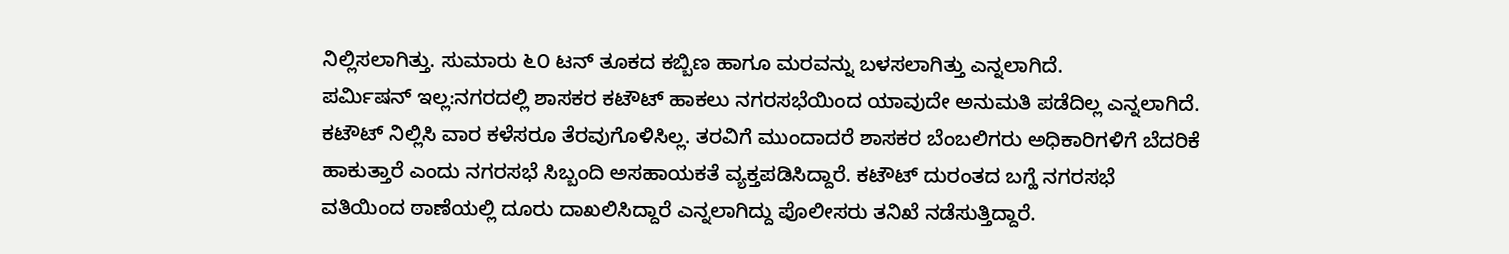ನಿಲ್ಲಿಸಲಾಗಿತ್ತು. ಸುಮಾರು ೬೦ ಟನ್ ತೂಕದ ಕಬ್ಬಿಣ ಹಾಗೂ ಮರವನ್ನು ಬಳಸಲಾಗಿತ್ತು ಎನ್ನಲಾಗಿದೆ.
ಪರ್ಮಿಷನ್ ಇಲ್ಲ:ನಗರದಲ್ಲಿ ಶಾಸಕರ ಕಟೌಟ್ ಹಾಕಲು ನಗರಸಭೆಯಿಂದ ಯಾವುದೇ ಅನುಮತಿ ಪಡೆದಿಲ್ಲ ಎನ್ನಲಾಗಿದೆ. ಕಟೌಟ್ ನಿಲ್ಲಿಸಿ ವಾರ ಕಳೆಸರೂ ತೆರವುಗೊಳಿಸಿಲ್ಲ. ತರವಿಗೆ ಮುಂದಾದರೆ ಶಾಸಕರ ಬೆಂಬಲಿಗರು ಅಧಿಕಾರಿಗಳಿಗೆ ಬೆದರಿಕೆ ಹಾಕುತ್ತಾರೆ ಎಂದು ನಗರಸಭೆ ಸಿಬ್ಬಂದಿ ಅಸಹಾಯಕತೆ ವ್ಯಕ್ತಪಡಿಸಿದ್ದಾರೆ. ಕಟೌಟ್ ದುರಂತದ ಬಗ್ಹೆ ನಗರಸಭೆ ವತಿಯಿಂದ ಠಾಣೆಯಲ್ಲಿ ದೂರು ದಾಖಲಿಸಿದ್ದಾರೆ ಎನ್ನಲಾಗಿದ್ದು ಪೊಲೀಸರು ತನಿಖೆ ನಡೆಸುತ್ತಿದ್ದಾರೆ.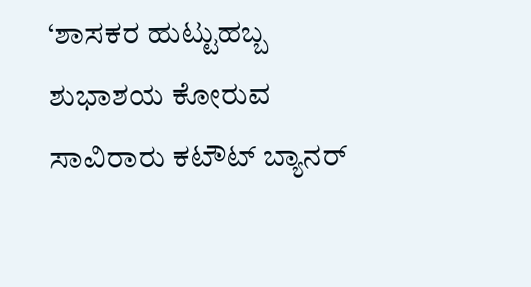‘ಶಾಸಕರ ಹುಟ್ಟುಹಬ್ಬ ಶುಭಾಶಯ ಕೋರುವ ಸಾವಿರಾರು ಕಟೌಟ್ ಬ್ಯಾನರ್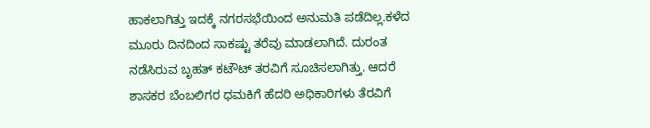ಹಾಕಲಾಗಿತ್ತು ಇದಕ್ಕೆ ನಗರಸಭೆಯಿಂದ ಅನುಮತಿ ಪಡೆದಿಲ್ಲ.ಕಳೆದ ಮೂರು ದಿನದಿಂದ ಸಾಕಷ್ಟು ತರೆವು ಮಾಡಲಾಗಿದೆ. ದುರಂತ ನಡೆಸಿರುವ ಬೃಹತ್ ಕಟೌಟ್ ತರವಿಗೆ ಸೂಚಿಸಲಾಗಿತ್ತು. ಆದರೆ ಶಾಸಕರ ಬೆಂಬಲಿಗರ ಧಮಕಿಗೆ ಹೆದರಿ ಅಧಿಕಾರಿಗಳು ತೆರವಿಗೆ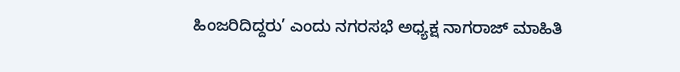ಹಿಂಜರಿದಿದ್ದರು’ ಎಂದು ನಗರಸಭೆ ಅಧ್ಯಕ್ಷ ನಾಗರಾಜ್ ಮಾಹಿತಿ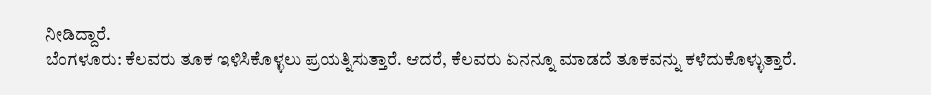ನೀಡಿದ್ದಾರೆ.
ಬೆಂಗಳೂರು: ಕೆಲವರು ತೂಕ ಇಳಿಸಿಕೊಳ್ಳಲು ಪ್ರಯತ್ನಿಸುತ್ತಾರೆ. ಆದರೆ, ಕೆಲವರು ಏನನ್ನೂ ಮಾಡದೆ ತೂಕವನ್ನು ಕಳೆದುಕೊಳ್ಳುತ್ತಾರೆ.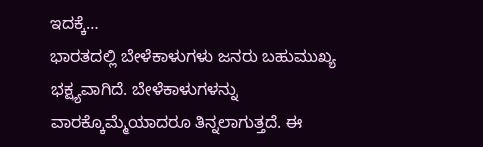ಇದಕ್ಕೆ…
ಭಾರತದಲ್ಲಿ ಬೇಳೆಕಾಳುಗಳು ಜನರು ಬಹುಮುಖ್ಯ ಭಕ್ಷ್ಯವಾಗಿದೆ. ಬೇಳೆಕಾಳುಗಳನ್ನು ವಾರಕ್ಕೊಮ್ಮೆಯಾದರೂ ತಿನ್ನಲಾಗುತ್ತದೆ. ಈ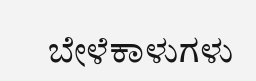ಬೇಳೆಕಾಳುಗಳು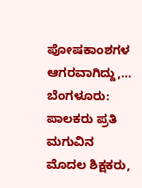ಪೋಷಕಾಂಶಗಳ ಆಗರವಾಗಿದ್ದು,…
ಬೆಂಗಳೂರು:  ಪಾಲಕರು ಪ್ರತಿ ಮಗುವಿನ ಮೊದಲ ಶಿಕ್ಷಕರು,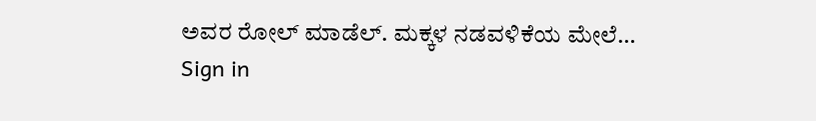ಅವರ ರೋಲ್ ಮಾಡೆಲ್. ಮಕ್ಕಳ ನಡವಳಿಕೆಯ ಮೇಲೆ…
Sign in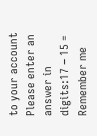to your account
Please enter an answer in digits:17 − 15 =
Remember me